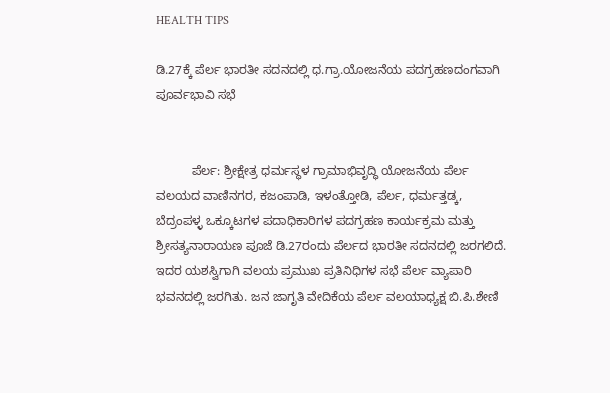HEALTH TIPS

ಡಿ.27ಕ್ಕೆ ಪೆರ್ಲ ಭಾರತೀ ಸದನದಲ್ಲಿ ಧ.ಗ್ರಾ.ಯೋಜನೆಯ ಪದಗ್ರಹಣದಂಗವಾಗಿ ಪೂರ್ವಭಾವಿ ಸಭೆ


          ಪೆರ್ಲ: ಶ್ರೀಕ್ಷೇತ್ರ ಧರ್ಮಸ್ಥಳ ಗ್ರಾಮಾಭಿವೃದ್ಧಿ ಯೋಜನೆಯ ಪೆರ್ಲ ವಲಯದ ವಾಣಿನಗರ, ಕಜಂಪಾಡಿ, ಇಳಂತ್ತೋಡಿ, ಪೆರ್ಲ, ಧರ್ಮತ್ತಡ್ಕ, ಬೆದ್ರಂಪಳ್ಳ ಒಕ್ಕೂಟಗಳ ಪದಾಧಿಕಾರಿಗಳ ಪದಗ್ರಹಣ ಕಾರ್ಯಕ್ರಮ ಮತ್ತು ಶ್ರೀಸತ್ಯನಾರಾಯಣ ಪೂಜೆ ಡಿ.27ರಂದು ಪೆರ್ಲದ ಭಾರತೀ ಸದನದಲ್ಲಿ ಜರಗಲಿದೆ. ಇದರ ಯಶಸ್ವಿಗಾಗಿ ವಲಯ ಪ್ರಮುಖ ಪ್ರತಿನಿಧಿಗಳ ಸಭೆ ಪೆರ್ಲ ವ್ಯಾಪಾರಿ ಭವನದಲ್ಲಿ ಜರಗಿತು. ಜನ ಜಾಗೃತಿ ವೇದಿಕೆಯ ಪೆರ್ಲ ವಲಯಾಧ್ಯಕ್ಷ ಬಿ.ಪಿ.ಶೇಣಿ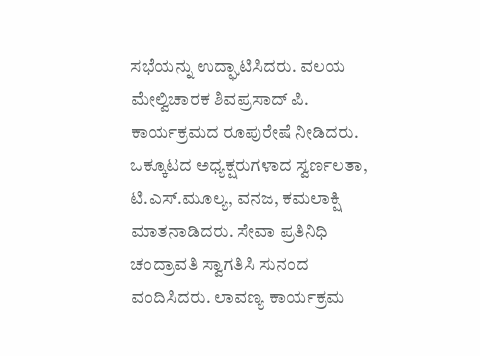ಸಭೆಯನ್ನು ಉದ್ಘಾಟಿಸಿದರು. ವಲಯ ಮೇಲ್ವಿಚಾರಕ ಶಿವಪ್ರಸಾದ್ ಪಿ. ಕಾರ್ಯಕ್ರಮದ ರೂಪುರೇಷೆ ನೀಡಿದರು. ಒಕ್ಕೂಟದ ಅಧ್ಯಕ್ಷರುಗಳಾದ ಸ್ವರ್ಣಲತಾ, ಟಿ.ಎಸ್.ಮೂಲ್ಯ, ವನಜ, ಕಮಲಾಕ್ಷಿ ಮಾತನಾಡಿದರು. ಸೇವಾ ಪ್ರತಿನಿಧಿ ಚಂದ್ರಾವತಿ ಸ್ವಾಗತಿಸಿ ಸುನಂದ ವಂದಿಸಿದರು. ಲಾವಣ್ಯ ಕಾರ್ಯಕ್ರಮ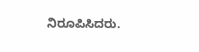ನಿರೂಪಿಸಿದರು.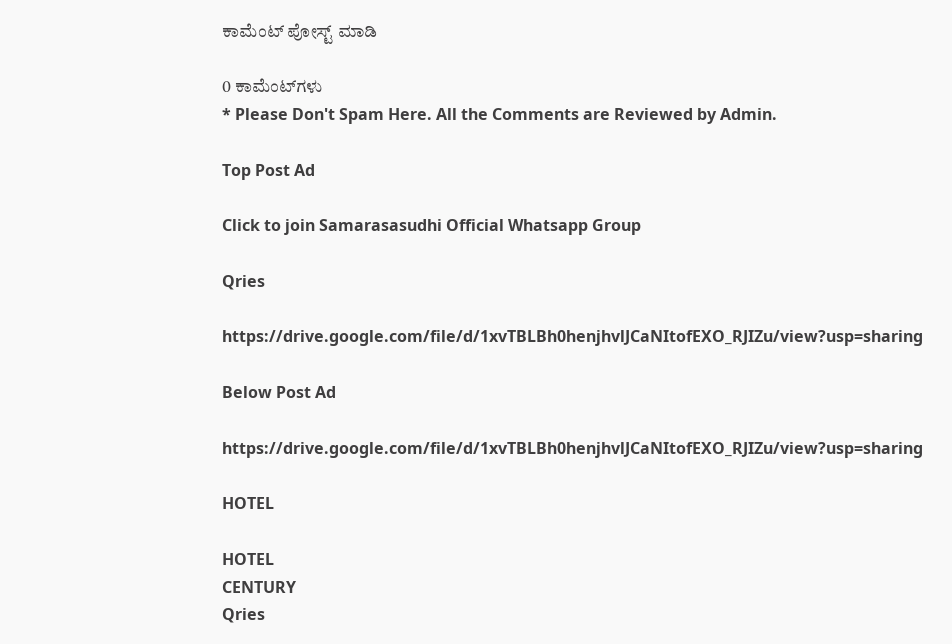ಕಾಮೆಂಟ್‌‌ ಪೋಸ್ಟ್‌ ಮಾಡಿ

0 ಕಾಮೆಂಟ್‌ಗಳು
* Please Don't Spam Here. All the Comments are Reviewed by Admin.

Top Post Ad

Click to join Samarasasudhi Official Whatsapp Group

Qries

https://drive.google.com/file/d/1xvTBLBh0henjhvlJCaNItofEXO_RJIZu/view?usp=sharing

Below Post Ad

https://drive.google.com/file/d/1xvTBLBh0henjhvlJCaNItofEXO_RJIZu/view?usp=sharing

HOTEL

HOTEL
CENTURY
Qries